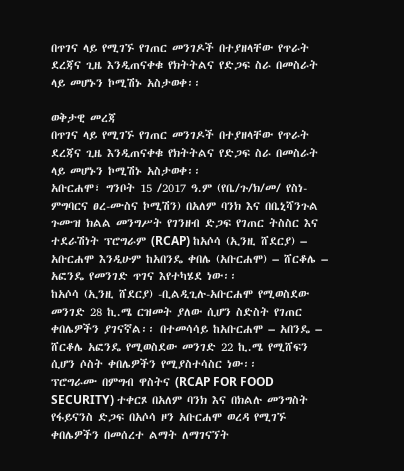በጥገና ላይ የሚገኙ የገጠር መንገዶች በተያዘላቸው የጥራት ደረጃና ጊዜ እንዲጠናቀቁ የክትትልና የድጋፍ ስራ በመስራት ላይ መሆኑን ኮሚሽኑ አስታወቀ፡፡

ወቅታዊ መረጃ
በጥገና ላይ የሚገኙ የገጠር መንገዶች በተያዘላቸው የጥራት ደረጃና ጊዜ እንዲጠናቀቁ የክትትልና የድጋፍ ስራ በመስራት ላይ መሆኑን ኮሚሽኑ አስታወቀ፡፡
አቡርሐሞ፣ ግንቦት 15 /2017 ዓ.ም (የቤ/ጉ/ክ/መ/ የስነ-ምግባርና ፀረ-ሙስና ኮሚሽን) በአለም ባንክ እና በቤኒሻንጉል ጉሙዝ ክልል መንግሥት የገንዘብ ድጋፍ የገጠር ትስስር እና ተደራሽነት ፕሮግራም (RCAP) ከአሶሳ (ኢንዚ ሸደርያ) – አቡርሐሞ እንዲሁም ከአበንዴ ቀበሌ (አቡርሐሞ) – ሸርቆሌ – አፎንዴ የመንገድ ጥገና እየተካሄደ ነው፡፡
ከአሶሳ (ኢንዚ ሸደርያ) -ቢልዲጊሉ-አቡርሐሞ የሚወስደው መንገድ 28 ኪ.ሜ ርዝመት ያለው ሲሆን ስድስት የገጠር ቀበሌዎችን ያገናኛል፡፡ በተመሳሳይ ከአቡርሐሞ – አበንዴ – ሸርቆሌ አፎንዴ የሚወስደው መንገድ 22 ኪ.ሜ የሚሸፍን ሲሆን ሶስት ቀበሌዎችን የሚያስተሳስር ነው፡፡
ፕሮግራሙ በምግብ ዋስትና (RCAP FOR FOOD SECURITY) ተቀርጾ በአለም ባንክ እና በክልሉ መንግስት የፋይናንስ ድጋፍ በአሶሳ ዞን አቡርሐሞ ወረዳ የሚገኙ ቀበሌዎችን በመሰረተ ልማት ለማገናኘት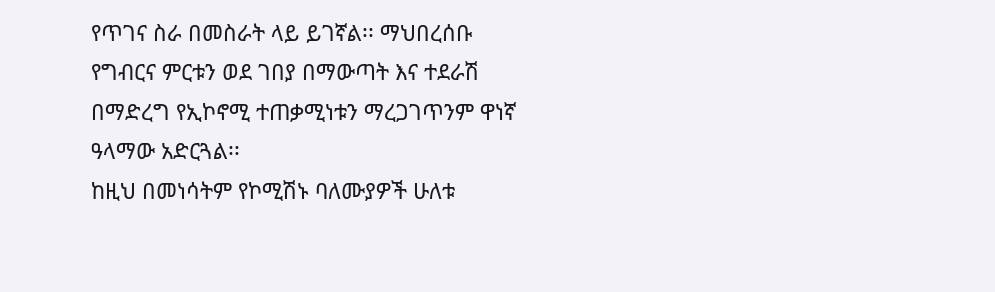የጥገና ስራ በመስራት ላይ ይገኛል፡፡ ማህበረሰቡ የግብርና ምርቱን ወደ ገበያ በማውጣት እና ተደራሽ በማድረግ የኢኮኖሚ ተጠቃሚነቱን ማረጋገጥንም ዋነኛ ዓላማው አድርጓል፡፡
ከዚህ በመነሳትም የኮሚሽኑ ባለሙያዎች ሁለቱ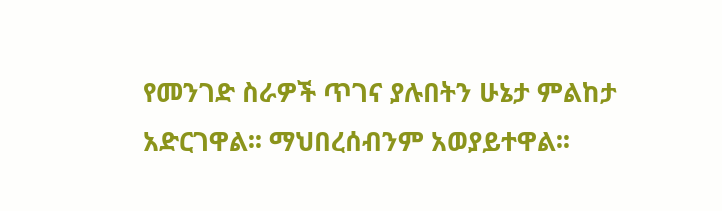የመንገድ ስራዎች ጥገና ያሉበትን ሁኔታ ምልከታ አድርገዋል፡፡ ማህበረሰብንም አወያይተዋል፡፡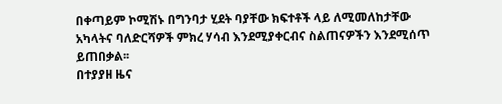በቀጣይም ኮሚሽኑ በግንባታ ሂደት ባያቸው ክፍተቶች ላይ ለሚመለከታቸው አካላትና ባለድርሻዎች ምክረ ሃሳብ እንደሚያቀርብና ስልጠናዎችን እንደሚሰጥ ይጠበቃል፡፡
በተያያዘ ዜና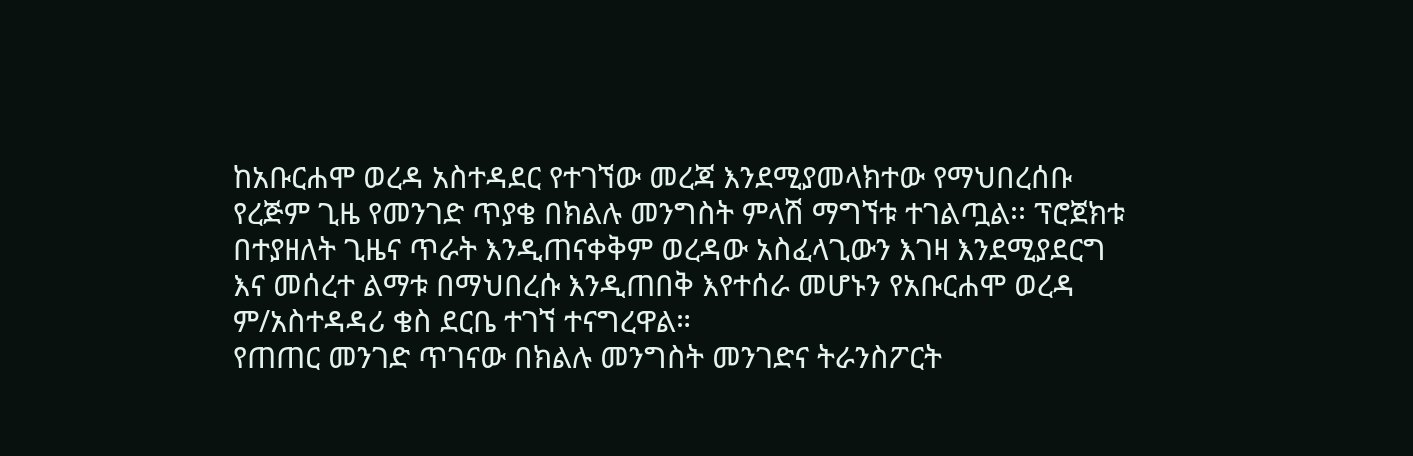ከአቡርሐሞ ወረዳ አስተዳደር የተገኘው መረጃ እንደሚያመላክተው የማህበረሰቡ የረጅም ጊዜ የመንገድ ጥያቄ በክልሉ መንግስት ምላሽ ማግኘቱ ተገልጧል፡፡ ፕሮጀክቱ በተያዘለት ጊዜና ጥራት እንዲጠናቀቅም ወረዳው አስፈላጊውን እገዛ እንደሚያደርግ እና መሰረተ ልማቱ በማህበረሱ እንዲጠበቅ እየተሰራ መሆኑን የአቡርሐሞ ወረዳ ም/አስተዳዳሪ ቄስ ደርቤ ተገኘ ተናግረዋል።
የጠጠር መንገድ ጥገናው በክልሉ መንግስት መንገድና ትራንስፖርት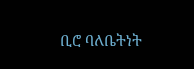ቢሮ ባለቤትነት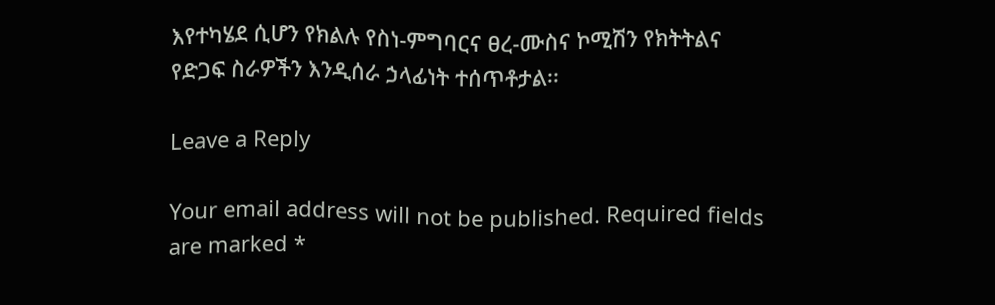እየተካሄደ ሲሆን የክልሉ የስነ-ምግባርና ፀረ-ሙስና ኮሚሽን የክትትልና የድጋፍ ስራዎችን እንዲሰራ ኃላፊነት ተሰጥቶታል፡፡

Leave a Reply

Your email address will not be published. Required fields are marked *